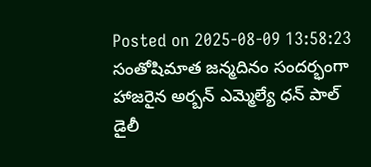Posted on 2025-08-09 13:58:23
సంతోషిమాత జన్మదినం సందర్భంగా హాజరైన అర్బన్ ఎమ్మెల్యే ధన్ పాల్
డైలీ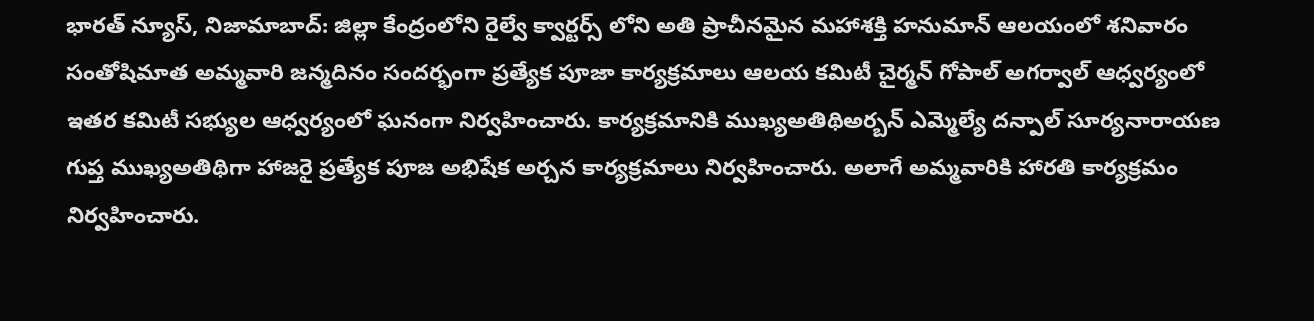భారత్ న్యూస్, నిజామాబాద్: జిల్లా కేంద్రంలోని రైల్వే క్వార్టర్స్ లోని అతి ప్రాచీనమైన మహాశక్తి హనుమాన్ ఆలయంలో శనివారం సంతోషిమాత అమ్మవారి జన్మదినం సందర్భంగా ప్రత్యేక పూజా కార్యక్రమాలు ఆలయ కమిటీ చైర్మన్ గోపాల్ అగర్వాల్ ఆధ్వర్యంలో ఇతర కమిటీ సభ్యుల ఆధ్వర్యంలో ఘనంగా నిర్వహించారు. కార్యక్రమానికి ముఖ్యఅతిథిఅర్బన్ ఎమ్మెల్యే దన్పాల్ సూర్యనారాయణ గుప్త ముఖ్యఅతిథిగా హాజరై ప్రత్యేక పూజ అభిషేక అర్చన కార్యక్రమాలు నిర్వహించారు. అలాగే అమ్మవారికి హారతి కార్యక్రమం నిర్వహించారు.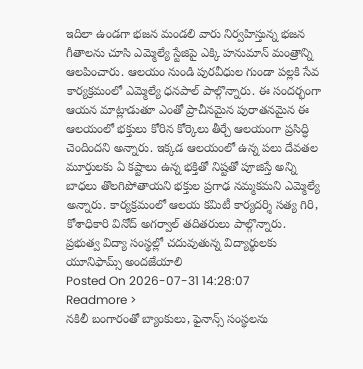ఇదిలా ఉండగా భజన మండలి వారు నిర్వహిస్తున్న భజన గీతాలను చూసి ఎమ్మెల్యే స్టేజిపై ఎక్కి హనుమాన్ మంత్రాన్ని ఆలపించారు. ఆలయం నుండి పురవీధుల గుండా పల్లకి సేవ కార్యక్రమంలో ఎమ్మెల్యే ధనపాల్ పాల్గొన్నారు. ఈ సందర్భంగా ఆయన మాట్లాడుతూ ఎంతో ప్రాచీనమైన పురాతనమైన ఈ ఆలయంలో భక్తులు కోరిన కోర్కెలు తీర్చే ఆలయంగా ప్రసిద్ధి చెందిందని అన్నారు. ఇక్కడ ఆలయంలో ఉన్న పలు దేవతల మూర్తులకు ఏ కష్టాలు ఉన్న భక్తితో నిష్టతో పూజిస్తే అన్ని బాధలు తొలగిపోతాయని భక్తుల ప్రగాఢ నమ్మకమని ఎమ్మెల్యే అన్నారు. కార్యక్రమంలో ఆలయ కమిటీ కార్యదర్శి సత్య గిరి, కోశాధికారి వినోద్ అగర్వాల్ తదితరులు పాల్గొన్నారు.
ప్రభుత్వ విద్యా సంస్థల్లో చదువుతున్న విద్యార్థులకు యూనిఫామ్స్ అందజేయాలి
Posted On 2026-07-31 14:28:07
Readmore >
నకిలీ బంగారంతో బ్యాంకులు, ఫైనాన్స్ సంస్థలను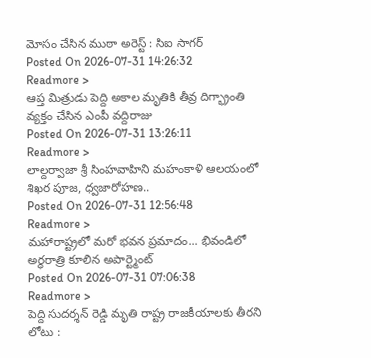మోసం చేసిన ముఠా అరెస్ట్ : సిఐ సాగర్
Posted On 2026-07-31 14:26:32
Readmore >
ఆప్త మిత్రుడు పెద్ది అకాల మృతికి తీవ్ర దిగ్భ్రాంతి వ్యక్తం చేసిన ఎంపీ వద్దిరాజు
Posted On 2026-07-31 13:26:11
Readmore >
లాల్దర్వాజా శ్రీ సింహవాహిని మహంకాళి ఆలయంలో శిఖర పూజ, ధ్వజారోహణ..
Posted On 2026-07-31 12:56:48
Readmore >
మహారాష్ట్రలో మరో భవన ప్రమాదం... భివండిలో అర్ధరాత్రి కూలిన అపార్ట్మెంట్
Posted On 2026-07-31 07:06:38
Readmore >
పెద్ది సుదర్శన్ రెడ్డి మృతి రాష్ట్ర రాజకీయాలకు తీరని లోటు :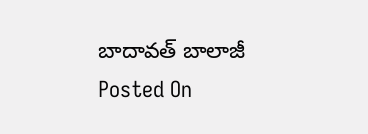బాదావత్ బాలాజీ
Posted On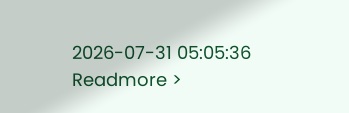2026-07-31 05:05:36
Readmore >